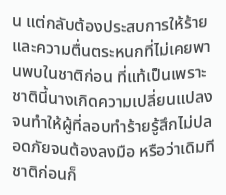น แต่กลับต้องประสบการให้ร้ายและความตื่นตระหนกที่ไม่เคยพานพบในชาติก่อน ที่แท้เป็นเพราะชาตินี้นางเกิดความเปลี่ยนแปลงจนทำให้ผู้ที่ลอบทำร้ายรู้สึกไม่ปลอดภัยจนต้องลงมือ หรือว่าเดิมทีชาติก่อนก็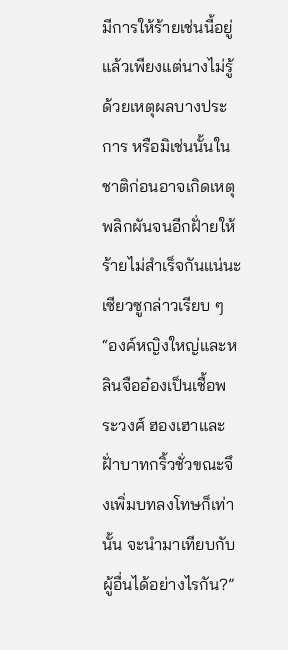มีการให้ร้ายเช่นนี้อยู่แล้วเพียงแต่นางไม่รู้ด้วยเหตุผลบางประการ หรือมิเช่นนั้นในชาติก่อนอาจเกิดเหตุพลิกผันจนอีกฝั่ายให้ร้ายไม่สำเร็จกันแน่นะ
เซียวซูกล่าวเรียบ ๆ “องค์หญิงใหญ่และหลินจืออ๋องเป็นเชื้อพระวงศ์ ฮองเฮาและฝั่าบาทกริ้วชั่วขณะจึงเพิ่มบทลงโทษก็เท่านั้น จะนำมาเทียบกับผู้อื่นได้อย่างไรกัน?”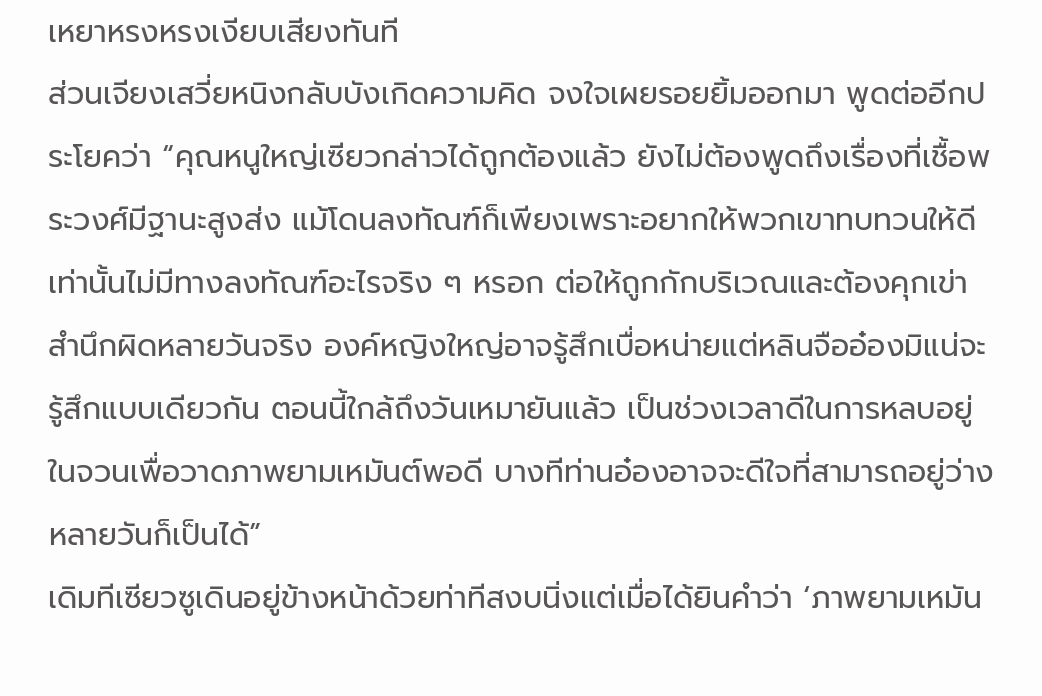เหยาหรงหรงเงียบเสียงทันที
ส่วนเจียงเสวี่ยหนิงกลับบังเกิดความคิด จงใจเผยรอยยิ้มออกมา พูดต่ออีกประโยคว่า “คุณหนูใหญ่เซียวกล่าวได้ถูกต้องแล้ว ยังไม่ต้องพูดถึงเรื่องที่เชื้อพระวงศ์มีฐานะสูงส่ง แม้โดนลงทัณฑ์ก็เพียงเพราะอยากให้พวกเขาทบทวนให้ดีเท่านั้นไม่มีทางลงทัณฑ์อะไรจริง ๆ หรอก ต่อให้ถูกกักบริเวณและต้องคุกเข่าสำนึกผิดหลายวันจริง องค์หญิงใหญ่อาจรู้สึกเบื่อหน่ายแต่หลินจืออ๋องมิแน่จะรู้สึกแบบเดียวกัน ตอนนี้ใกล้ถึงวันเหมายันแล้ว เป็นช่วงเวลาดีในการหลบอยู่ในจวนเพื่อวาดภาพยามเหมันต์พอดี บางทีท่านอ๋องอาจจะดีใจที่สามารถอยู่ว่างหลายวันก็เป็นได้”
เดิมทีเซียวซูเดินอยู่ข้างหน้าด้วยท่าทีสงบนิ่งแต่เมื่อได้ยินคำว่า ‘ภาพยามเหมัน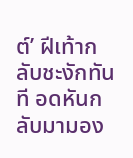ต์’ ฝีเท้ากลับชะงักทันที อดหันกลับมามอง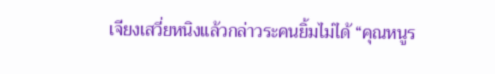เจียงเสวี่ยหนิงแล้วกล่าวระคนยิ้มไม่ได้ “คุณหนูร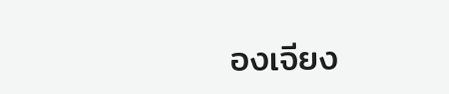องเจียง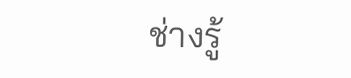ช่างรู้